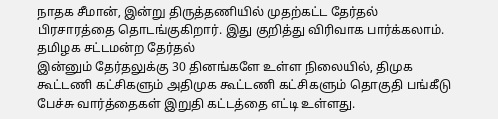நாதக சீமான், இன்று திருத்தணியில் முதற்கட்ட தேர்தல் பிரசாரத்தை தொடங்குகிறார். இது குறித்து விரிவாக பார்க்கலாம்.
தமிழக சட்டமன்ற தேர்தல்
இன்னும் தேர்தலுக்கு 30 தினங்களே உள்ள நிலையில், திமுக கூட்டணி கட்சிகளும் அதிமுக கூட்டணி கட்சிகளும் தொகுதி பங்கீடு பேச்சு வார்த்தைகள் இறுதி கட்டத்தை எட்டி உள்ளது.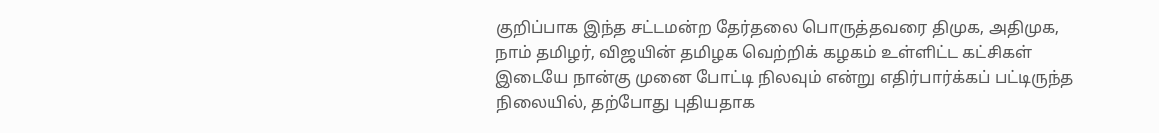குறிப்பாக இந்த சட்டமன்ற தேர்தலை பொருத்தவரை திமுக, அதிமுக, நாம் தமிழர், விஜயின் தமிழக வெற்றிக் கழகம் உள்ளிட்ட கட்சிகள் இடையே நான்கு முனை போட்டி நிலவும் என்று எதிர்பார்க்கப் பட்டிருந்த நிலையில், தற்போது புதியதாக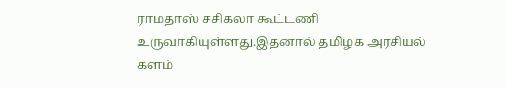ராமதாஸ் சசிகலா கூட்டணி உருவாகியுள்ளது.இதனால் தமிழக அரசியல் களம்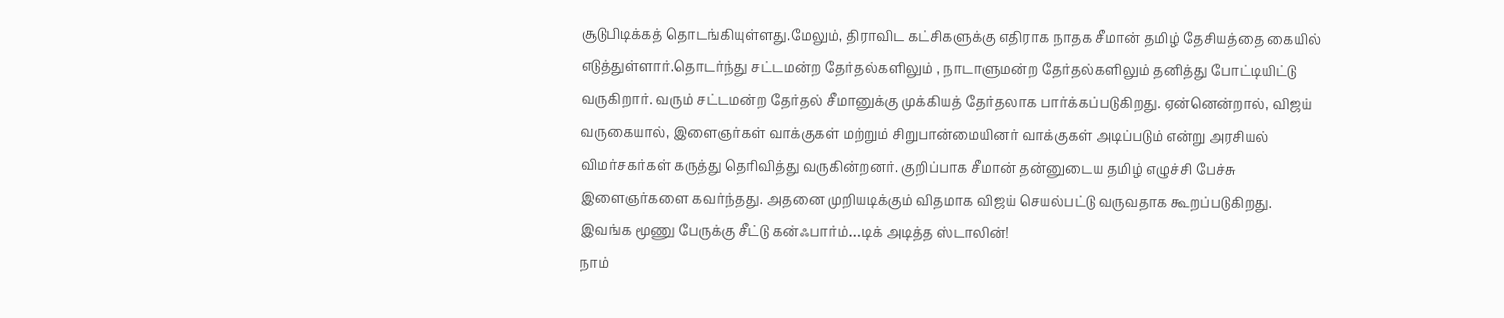சூடுபிடிக்கத் தொடங்கியுள்ளது.மேலும், திராவிட கட்சிகளுக்கு எதிராக நாதக சீமான் தமிழ் தேசியத்தை கையில் எடுத்துள்ளார்.தொடர்ந்து சட்டமன்ற தேர்தல்களிலும் , நாடாளுமன்ற தேர்தல்களிலும் தனித்து போட்டியிட்டு வருகிறார். வரும் சட்டமன்ற தேர்தல் சீமானுக்கு முக்கியத் தேர்தலாக பார்க்கப்படுகிறது. ஏன்னென்றால், விஜய் வருகையால், இளைஞர்கள் வாக்குகள் மற்றும் சிறுபான்மையினர் வாக்குகள் அடிப்படும் என்று அரசியல் விமர்சகர்கள் கருத்து தெரிவித்து வருகின்றனர். குறிப்பாக சீமான் தன்னுடைய தமிழ் எழுச்சி பேச்சு இளைஞர்களை கவர்ந்தது. அதனை முறியடிக்கும் விதமாக விஜய் செயல்பட்டு வருவதாக கூறப்படுகிறது.
இவங்க மூணு பேருக்கு சீட்டு கன்ஃபார்ம்…டிக் அடித்த ஸ்டாலின்!
நாம்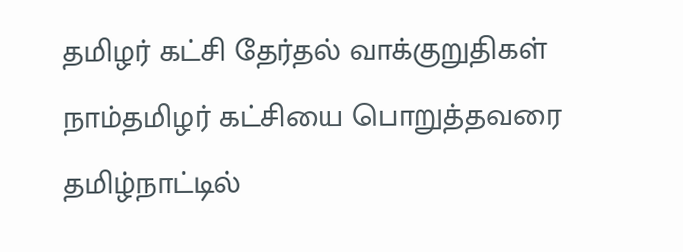தமிழர் கட்சி தேர்தல் வாக்குறுதிகள்
நாம்தமிழர் கட்சியை பொறுத்தவரை தமிழ்நாட்டில்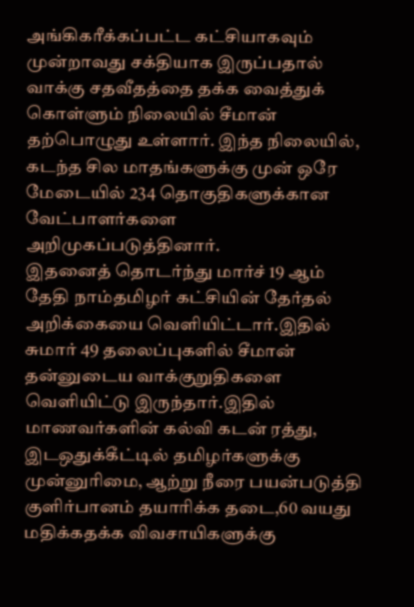அங்கிகரீக்கப்பட்ட கட்சியாகவும் முன்றாவது சக்தியாக இருப்பதால் வாக்கு சதவீதத்தை தக்க வைத்துக் கொள்ளும் நிலையில் சீமான் தற்பொழுது உள்ளார். இந்த நிலையில், கடந்த சில மாதங்களுக்கு முன் ஒரே மேடையில் 234 தொகுதிகளுக்கான வேட்பாளர்களை அறிமுகப்படுத்தினார்.
இதனைத் தொடர்ந்து மார்ச் 19 ஆம் தேதி நாம்தமிழர் கட்சியின் தேர்தல் அறிக்கையை வெளியிட்டார்.இதில் சுமார் 49 தலைப்புகளில் சீமான் தன்னுடைய வாக்குறுதிகளை வெளியிட்டு இருந்தார்.இதில் மாணவர்களின் கல்வி கடன் ரத்து, இடஒதுக்கீட்டில் தமிழர்களுக்கு முன்னுரிமை, ஆற்று நீரை பயன்படுத்தி குளிர்பானம் தயாரிக்க தடை,60 வயது மதிக்கதக்க விவசாயிகளுக்கு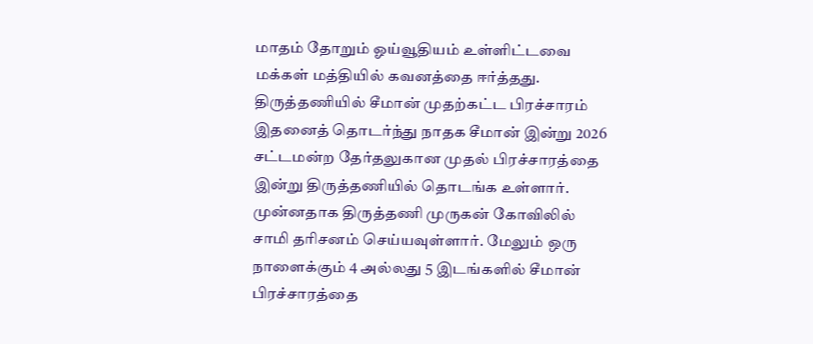மாதம் தோறும் ஓய்வூதியம் உள்ளிட்டவை மக்கள் மத்தியில் கவனத்தை ஈர்த்தது.
திருத்தணியில் சீமான் முதற்கட்ட பிரச்சாரம்
இதனைத் தொடர்ந்து நாதக சீமான் இன்று 2026 சட்டமன்ற தேர்தலுகான முதல் பிரச்சாரத்தை இன்று திருத்தணியில் தொடங்க உள்ளார். முன்னதாக திருத்தணி முருகன் கோவிலில் சாமி தரிசனம் செய்யவுள்ளார். மேலும் ஒரு நாளைக்கும் 4 அல்லது 5 இடங்களில் சீமான் பிரச்சாரத்தை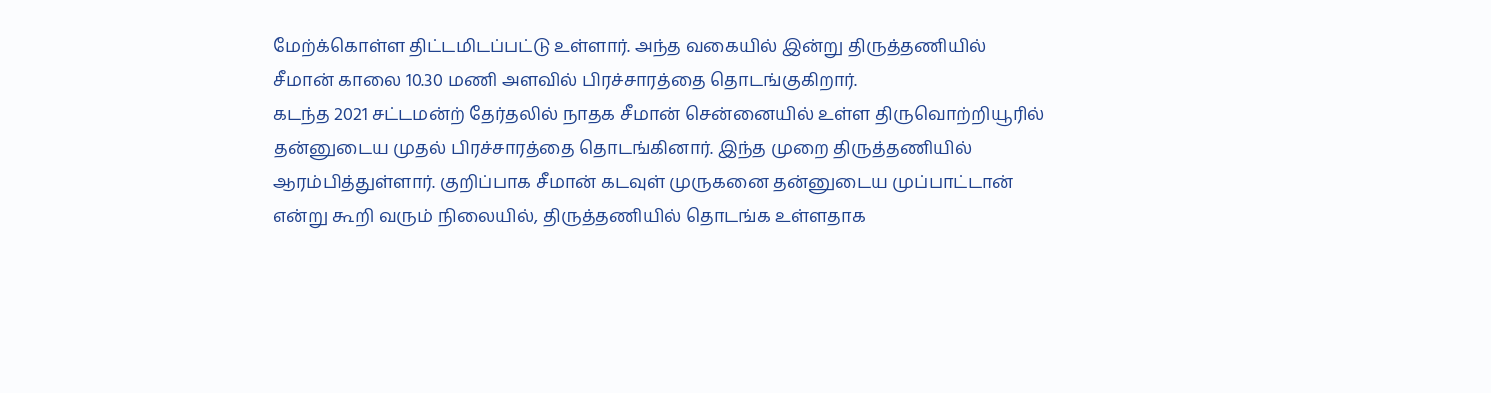மேற்க்கொள்ள திட்டமிடப்பட்டு உள்ளார். அந்த வகையில் இன்று திருத்தணியில் சீமான் காலை 10.30 மணி அளவில் பிரச்சாரத்தை தொடங்குகிறார்.
கடந்த 2021 சட்டமன்ற் தேர்தலில் நாதக சீமான் சென்னையில் உள்ள திருவொற்றியூரில் தன்னுடைய முதல் பிரச்சாரத்தை தொடங்கினார். இந்த முறை திருத்தணியில் ஆரம்பித்துள்ளார். குறிப்பாக சீமான் கடவுள் முருகனை தன்னுடைய முப்பாட்டான் என்று கூறி வரும் நிலையில், திருத்தணியில் தொடங்க உள்ளதாக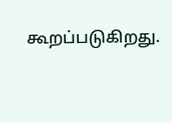கூறப்படுகிறது.